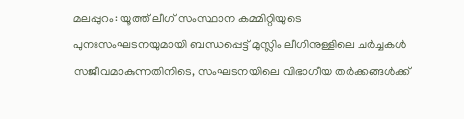മലപ്പുറം: യൂത്ത് ലീഗ് സംസ്ഥാന കമ്മിറ്റിയുടെ പുനഃസംഘടനയുമായി ബന്ധപ്പെട്ട് മുസ്ലിം ലീഗിനുള്ളിലെ ചർച്ചകൾ സജീവമാകുന്നതിനിടെ, സംഘടനയിലെ വിഭാഗീയ തർക്കങ്ങൾക്ക്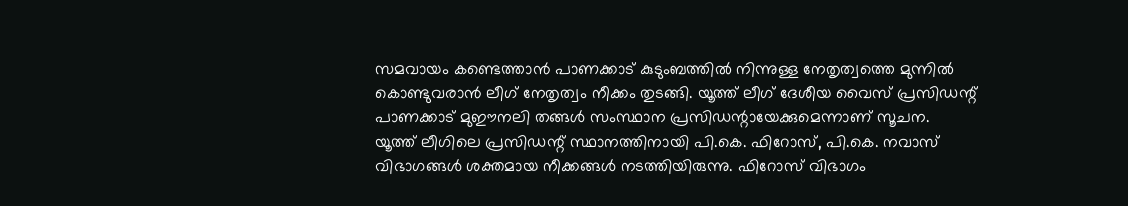സമവായം കണ്ടെത്താൻ പാണക്കാട് കുടുംബത്തിൽ നിന്നുള്ള നേതൃത്വത്തെ മുന്നിൽ കൊണ്ടുവരാൻ ലീഗ് നേതൃത്വം നീക്കം തുടങ്ങി. യൂത്ത് ലീഗ് ദേശീയ വൈസ് പ്രസിഡന്റ് പാണക്കാട് മുഈനലി തങ്ങൾ സംസ്ഥാന പ്രസിഡന്റായേക്കുമെന്നാണ് സൂചന.
യൂത്ത് ലീഗിലെ പ്രസിഡന്റ് സ്ഥാനത്തിനായി പി.കെ. ഫിറോസ്, പി.കെ. നവാസ് വിഭാഗങ്ങൾ ശക്തമായ നീക്കങ്ങൾ നടത്തിയിരുന്നു. ഫിറോസ് വിഭാഗം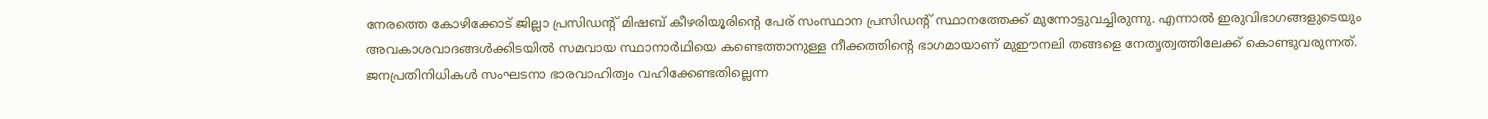നേരത്തെ കോഴിക്കോട് ജില്ലാ പ്രസിഡന്റ് മിഷബ് കീഴരിയൂരിന്റെ പേര് സംസ്ഥാന പ്രസിഡന്റ് സ്ഥാനത്തേക്ക് മുന്നോട്ടുവച്ചിരുന്നു. എന്നാൽ ഇരുവിഭാഗങ്ങളുടെയും അവകാശവാദങ്ങൾക്കിടയിൽ സമവായ സ്ഥാനാർഥിയെ കണ്ടെത്താനുള്ള നീക്കത്തിന്റെ ഭാഗമായാണ് മുഈനലി തങ്ങളെ നേതൃത്വത്തിലേക്ക് കൊണ്ടുവരുന്നത്.
ജനപ്രതിനിധികൾ സംഘടനാ ഭാരവാഹിത്വം വഹിക്കേണ്ടതില്ലെന്ന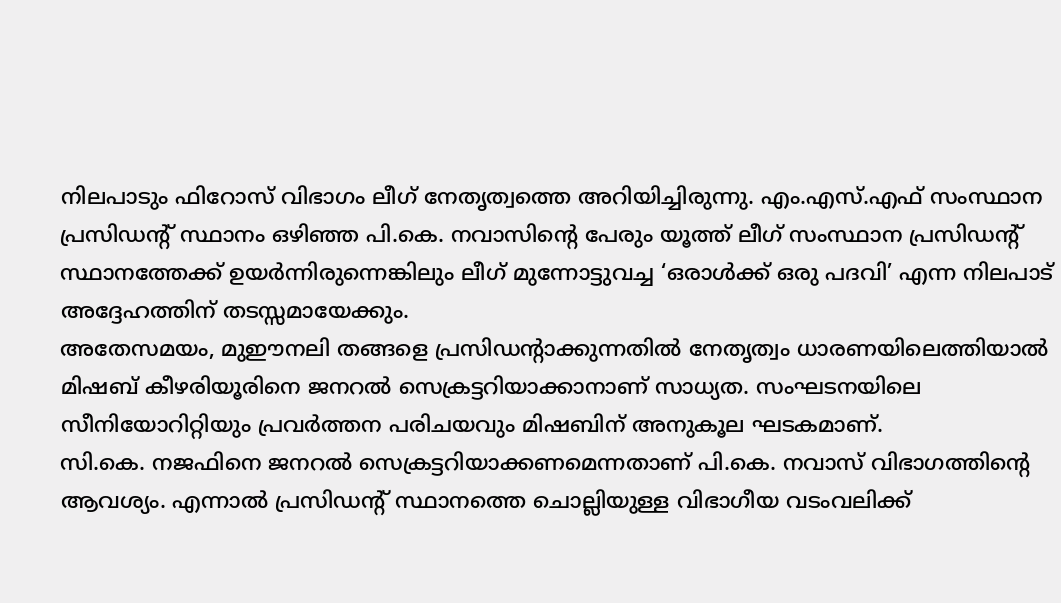നിലപാടും ഫിറോസ് വിഭാഗം ലീഗ് നേതൃത്വത്തെ അറിയിച്ചിരുന്നു. എം.എസ്.എഫ് സംസ്ഥാന പ്രസിഡന്റ് സ്ഥാനം ഒഴിഞ്ഞ പി.കെ. നവാസിന്റെ പേരും യൂത്ത് ലീഗ് സംസ്ഥാന പ്രസിഡന്റ് സ്ഥാനത്തേക്ക് ഉയർന്നിരുന്നെങ്കിലും ലീഗ് മുന്നോട്ടുവച്ച ‘ഒരാൾക്ക് ഒരു പദവി’ എന്ന നിലപാട് അദ്ദേഹത്തിന് തടസ്സമായേക്കും.
അതേസമയം, മുഈനലി തങ്ങളെ പ്രസിഡന്റാക്കുന്നതിൽ നേതൃത്വം ധാരണയിലെത്തിയാൽ മിഷബ് കീഴരിയൂരിനെ ജനറൽ സെക്രട്ടറിയാക്കാനാണ് സാധ്യത. സംഘടനയിലെ സീനിയോറിറ്റിയും പ്രവർത്തന പരിചയവും മിഷബിന് അനുകൂല ഘടകമാണ്.
സി.കെ. നജഫിനെ ജനറൽ സെക്രട്ടറിയാക്കണമെന്നതാണ് പി.കെ. നവാസ് വിഭാഗത്തിന്റെ ആവശ്യം. എന്നാൽ പ്രസിഡന്റ് സ്ഥാനത്തെ ചൊല്ലിയുള്ള വിഭാഗീയ വടംവലിക്ക്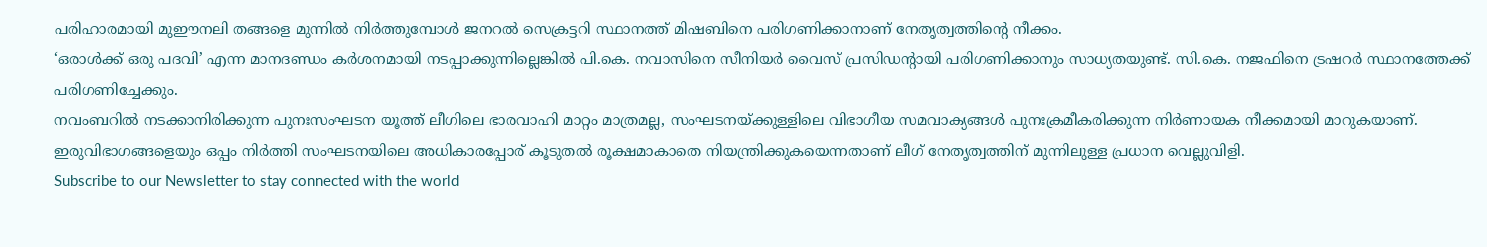പരിഹാരമായി മുഈനലി തങ്ങളെ മുന്നിൽ നിർത്തുമ്പോൾ ജനറൽ സെക്രട്ടറി സ്ഥാനത്ത് മിഷബിനെ പരിഗണിക്കാനാണ് നേതൃത്വത്തിന്റെ നീക്കം.
‘ഒരാൾക്ക് ഒരു പദവി’ എന്ന മാനദണ്ഡം കർശനമായി നടപ്പാക്കുന്നില്ലെങ്കിൽ പി.കെ. നവാസിനെ സീനിയർ വൈസ് പ്രസിഡന്റായി പരിഗണിക്കാനും സാധ്യതയുണ്ട്. സി.കെ. നജഫിനെ ട്രഷറർ സ്ഥാനത്തേക്ക് പരിഗണിച്ചേക്കും.
നവംബറിൽ നടക്കാനിരിക്കുന്ന പുനഃസംഘടന യൂത്ത് ലീഗിലെ ഭാരവാഹി മാറ്റം മാത്രമല്ല, സംഘടനയ്ക്കുള്ളിലെ വിഭാഗീയ സമവാക്യങ്ങൾ പുനഃക്രമീകരിക്കുന്ന നിർണായക നീക്കമായി മാറുകയാണ്. ഇരുവിഭാഗങ്ങളെയും ഒപ്പം നിർത്തി സംഘടനയിലെ അധികാരപ്പോര് കൂടുതൽ രൂക്ഷമാകാതെ നിയന്ത്രിക്കുകയെന്നതാണ് ലീഗ് നേതൃത്വത്തിന് മുന്നിലുള്ള പ്രധാന വെല്ലുവിളി.
Subscribe to our Newsletter to stay connected with the world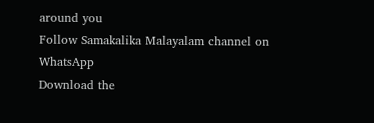around you
Follow Samakalika Malayalam channel on WhatsApp
Download the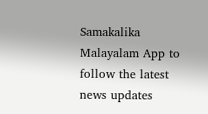Samakalika Malayalam App to follow the latest news updates